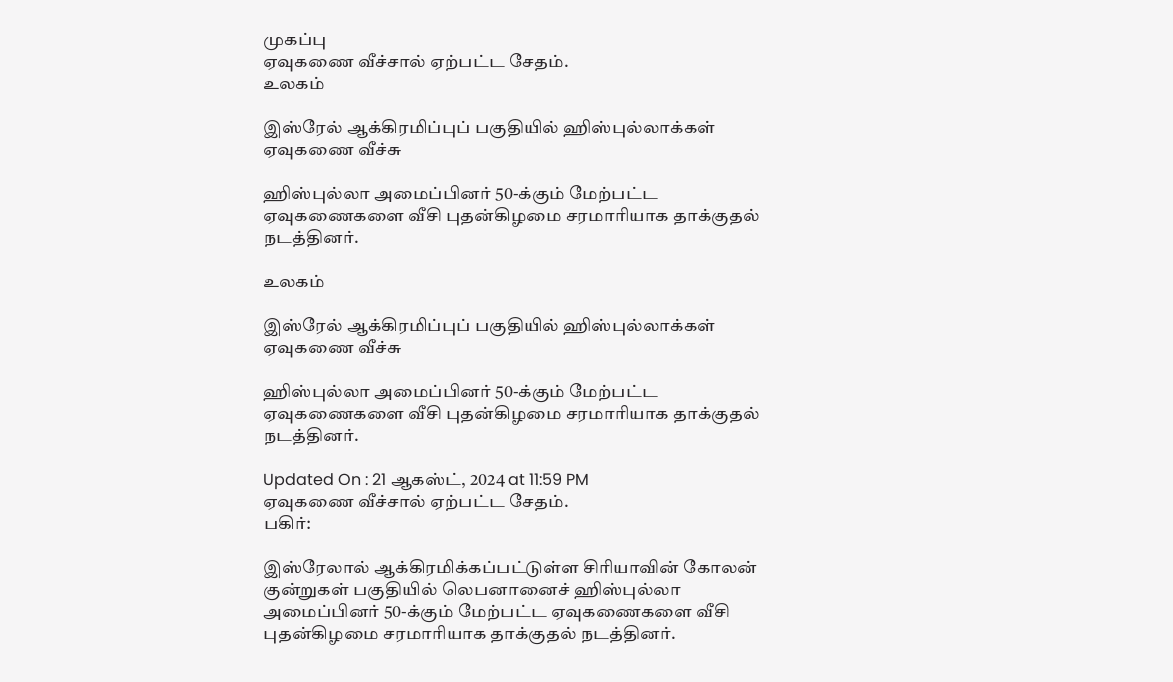முகப்பு
ஏவுகணை வீச்சால் ஏற்பட்ட சேதம்.
உலகம்

இஸ்ரேல் ஆக்கிரமிப்புப் பகுதியில் ஹிஸ்புல்லாக்கள் ஏவுகணை வீச்சு

ஹிஸ்புல்லா அமைப்பினர் 50-க்கும் மேற்பட்ட ஏவுகணைகளை வீசி புதன்கிழமை சரமாரியாக தாக்குதல் நடத்தினர்.

உலகம்

இஸ்ரேல் ஆக்கிரமிப்புப் பகுதியில் ஹிஸ்புல்லாக்கள் ஏவுகணை வீச்சு

ஹிஸ்புல்லா அமைப்பினர் 50-க்கும் மேற்பட்ட ஏவுகணைகளை வீசி புதன்கிழமை சரமாரியாக தாக்குதல் நடத்தினர்.

Updated On : 21 ஆகஸ்ட், 2024 at 11:59 PM
ஏவுகணை வீச்சால் ஏற்பட்ட சேதம்.
பகிர்:

இஸ்ரேலால் ஆக்கிரமிக்கப்பட்டுள்ள சிரியாவின் கோலன் குன்றுகள் பகுதியில் லெபனானைச் ஹிஸ்புல்லா அமைப்பினர் 50-க்கும் மேற்பட்ட ஏவுகணைகளை வீசி புதன்கிழமை சரமாரியாக தாக்குதல் நடத்தினர்.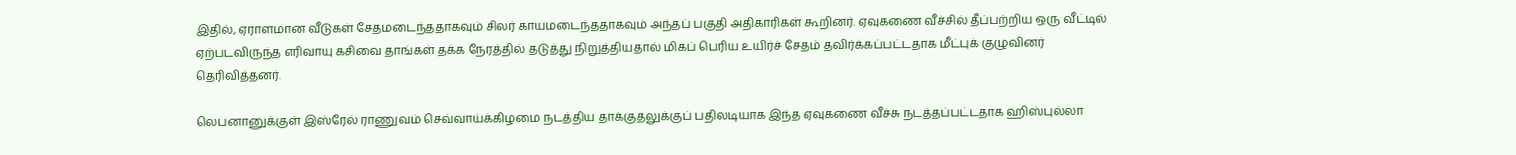இதில், ஏராளமான வீடுகள் சேதமடைந்ததாகவும் சிலர் காயமடைந்ததாகவும் அந்தப் பகுதி அதிகாரிகள் கூறினர். ஏவுகணை வீச்சில் தீப்பற்றிய ஒரு வீட்டில் ஏற்படவிருந்த எரிவாயு கசிவை தாங்கள் தக்க நேரத்தில் தடுத்து நிறுத்தியதால் மிகப் பெரிய உயிர்ச் சேதம் தவிர்க்கப்பட்டதாக மீட்புக் குழுவினர் தெரிவித்தனர்.

லெபனானுக்குள் இஸ்ரேல் ராணுவம் செவ்வாய்க்கிழமை நடத்திய தாக்குதலுக்குப் பதிலடியாக இந்த ஏவுகணை வீச்சு நடத்தப்பட்டதாக ஹிஸ்புல்லா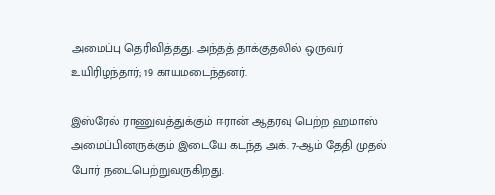அமைப்பு தெரிவித்தது. அந்தத் தாக்குதலில் ஒருவர் உயிரிழந்தார்; 19 காயமடைந்தனர்.

இஸ்ரேல் ராணுவத்துக்கும் ஈரான் ஆதரவு பெற்ற ஹமாஸ் அமைப்பினருக்கும் இடையே கடந்த அக். 7-ஆம் தேதி முதல் போர் நடைபெற்றுவருகிறது.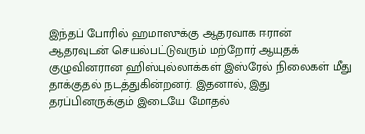இந்தப் போரில் ஹமாஸுக்கு ஆதரவாக ஈரான் ஆதரவுடன் செயல்பட்டுவரும் மற்றோர் ஆயுதக் குழுவினரான ஹிஸ்புல்லாக்கள் இஸ்ரேல் நிலைகள் மீது தாக்குதல் நடத்துகின்றனர். இதனால், இது தரப்பினருக்கும் இடையே மோதல்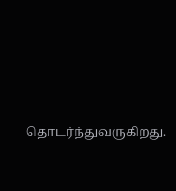தொடர்ந்துவருகிறது.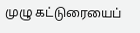முழு கட்டுரையைப்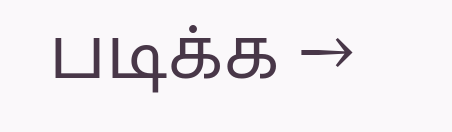படிக்க →